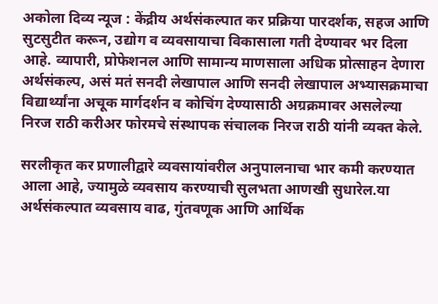अकोला दिव्य न्यूज : केंद्रीय अर्थसंकल्पात कर प्रक्रिया पारदर्शक, सहज आणि सुटसुटीत करून, उद्योग व व्यवसायाचा विकासाला गती देण्यावर भर दिला आहे. व्यापारी, प्रोफेशनल आणि सामान्य माणसाला अधिक प्रोत्साहन देणारा अर्थसंकल्प, असं मतं सनदी लेखापाल आणि सनदी लेखापाल अभ्यासक्रमाचा विद्यार्थ्यांना अचूक मार्गदर्शन व कोचिंग देण्यासाठी अग्रक्रमावर असलेल्या निरज राठी करीअर फोरमचे संस्थापक संचालक निरज राठी यांनी व्यक्त केले.

सरलीकृत कर प्रणालीद्वारे व्यवसायांवरील अनुपालनाचा भार कमी करण्यात आला आहे, ज्यामुळे व्यवसाय करण्याची सुलभता आणखी सुधारेल.या अर्थसंकल्पात व्यवसाय वाढ, गुंतवणूक आणि आर्थिक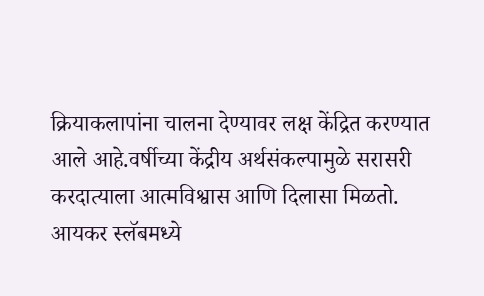क्रियाकलापांना चालना देण्यावर लक्ष केंद्रित करण्यात आले आहे.वर्षीच्या केंद्रीय अर्थसंकल्पामुळे सरासरी करदात्याला आत्मविश्वास आणि दिलासा मिळतो.
आयकर स्लॅबमध्ये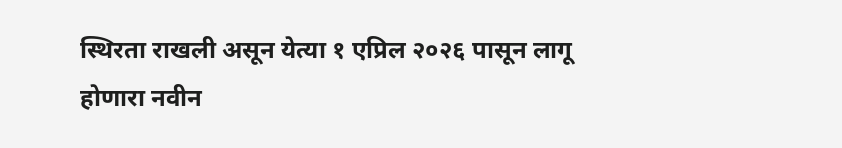स्थिरता राखली असून येत्या १ एप्रिल २०२६ पासून लागू होणारा नवीन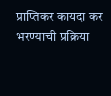प्राप्तिकर कायदा कर भरण्याची प्रक्रिया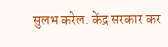सुलभ करेल. केंद्र सरकार कर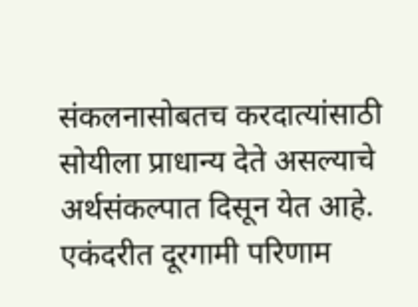संकलनासोबतच करदात्यांसाठी सोयीला प्राधान्य देते असल्याचे अर्थसंकल्पात दिसून येत आहे. एकंदरीत दूरगामी परिणाम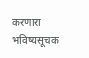करणारा भविष्यसूचक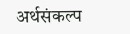अर्थसंकल्प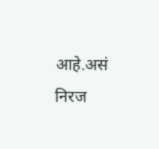आहे.असं निरज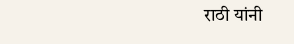राठी यांनी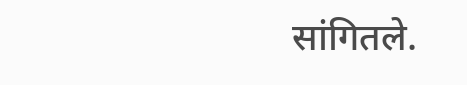सांगितले.